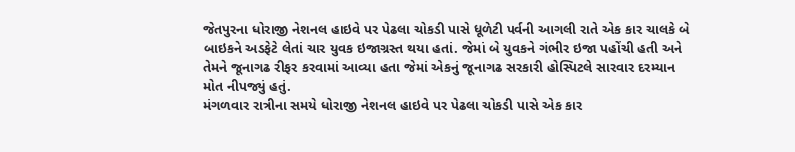જેતપુરના ધોરાજી નેશનલ હાઇવે પર પેઢલા ચોકડી પાસે ધૂળેટી પર્વની આગલી રાતે એક કાર ચાલકે બે બાઇકને અડફેટે લેતાં ચાર યુવક ઇજાગ્રસ્ત થયા હતાં. જેમાં બે યુવકને ગંભીર ઇજા પહોંચી હતી અને તેમને જૂનાગઢ રીફર કરવામાં આવ્યા હતા જેમાં એકનું જૂનાગઢ સરકારી હોસ્પિટલે સારવાર દરમ્યાન મોત નીપજ્યું હતું.
મંગળવાર રાત્રીના સમયે ધોરાજી નેશનલ હાઇવે પર પેઢલા ચોકડી પાસે એક કાર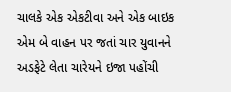ચાલકે એક એકટીવા અને એક બાઇક એમ બે વાહન પર જતાં ચાર યુવાનને અડફેટે લેતા ચારેયને ઇજા પહોંચી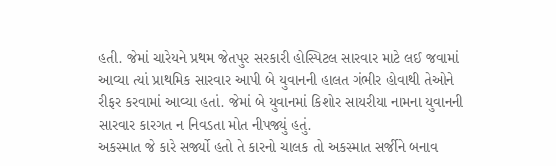હતી. જેમાં ચારેયને પ્રથમ જેતપુર સરકારી હોસ્પિટલ સારવાર માટે લઈ જવામાં આવ્યા ત્યાં પ્રાથમિક સારવાર આપી બે યુવાનની હાલત ગંભીર હોવાથી તેઓને રીફર કરવામાં આવ્યા હતાં. જેમાં બે યુવાનમાં કિશોર સાયરીયા નામના યુવાનની સારવાર કારગત ન નિવડતા મોત નીપજ્યું હતું.
અકસ્માત જે કારે સર્જ્યો હતો તે કારનો ચાલક તો અકસ્માત સર્જીને બનાવ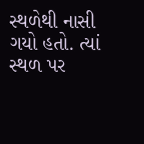સ્થળેથી નાસી ગયો હતો. ત્યાં સ્થળ પર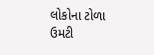લોકોના ટોળા ઉમટી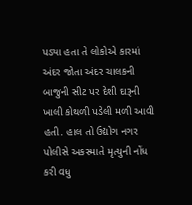પડ્યા હતા તે લોકોએ કારમાં અંદર જોતા અંદર ચાલકની બાજુની સીટ પર દેશી દારૂની ખાલી કોથળી પડેલી મળી આવી હતી. હાલ તો ઉદ્યોગ નગર પોલીસે અકસ્માતે મૃત્યુની નોંધ કરી વધુ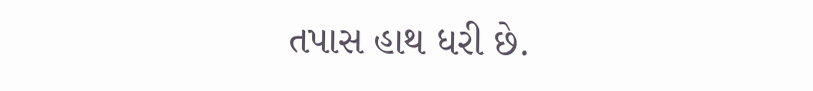તપાસ હાથ ધરી છે.